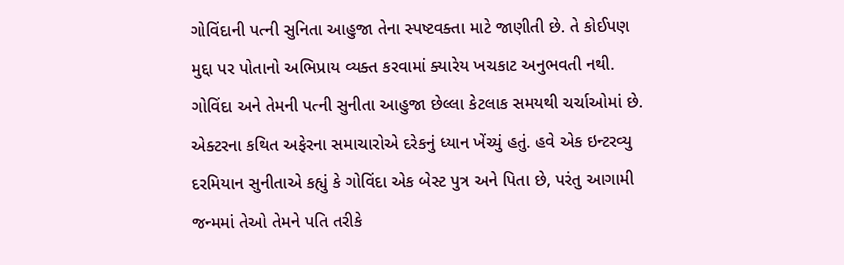ગોવિંદાની પત્ની સુનિતા આહુજા તેના સ્પષ્ટવક્તા માટે જાણીતી છે. તે કોઈપણ મુદ્દા પર પોતાનો અભિપ્રાય વ્યક્ત કરવામાં ક્યારેય ખચકાટ અનુભવતી નથી.
ગોવિંદા અને તેમની પત્ની સુનીતા આહુજા છેલ્લા કેટલાક સમયથી ચર્ચાઓમાં છે. એક્ટરના કથિત અફેરના સમાચારોએ દરેકનું ધ્યાન ખેંચ્યું હતું. હવે એક ઇન્ટરવ્યુ દરમિયાન સુનીતાએ કહ્યું કે ગોવિંદા એક બેસ્ટ પુત્ર અને પિતા છે, પરંતુ આગામી જન્મમાં તેઓ તેમને પતિ તરીકે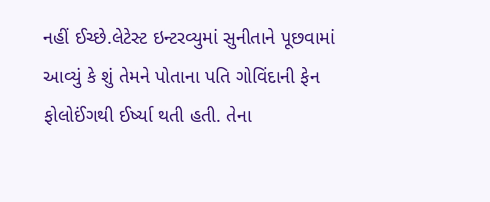નહીં ઈચ્છે.લેટેસ્ટ ઇન્ટરવ્યુમાં સુનીતાને પૂછવામાં આવ્યું કે શું તેમને પોતાના પતિ ગોવિંદાની ફેન ફોલોઈંગથી ઈર્ષ્યા થતી હતી. તેના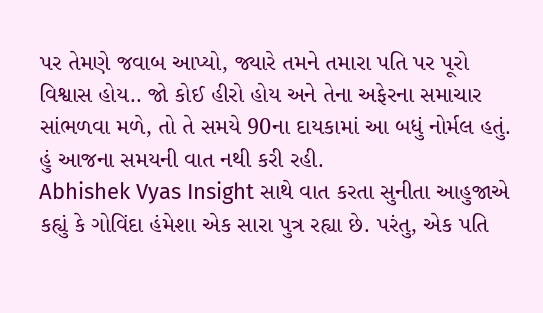પર તેમણે જવાબ આપ્યો, જ્યારે તમને તમારા પતિ પર પૂરો વિશ્વાસ હોય.. જો કોઈ હીરો હોય અને તેના અફેરના સમાચાર સાંભળવા મળે, તો તે સમયે 90ના દાયકામાં આ બધું નોર્મલ હતું. હું આજના સમયની વાત નથી કરી રહી.
Abhishek Vyas Insight સાથે વાત કરતા સુનીતા આહુજાએ કહ્યું કે ગોવિંદા હંમેશા એક સારા પુત્ર રહ્યા છે. પરંતુ, એક પતિ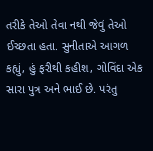તરીકે તેઓ તેવા નથી જેવું તેઓ ઈચ્છતા હતા. સુનીતાએ આગળ કહ્યું, હું ફરીથી કહીશ, ગોવિંદા એક સારા પુત્ર અને ભાઈ છે. પરંતુ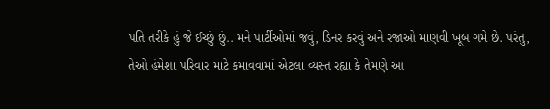પતિ તરીકે હું જે ઈચ્છું છું.. મને પાર્ટીઓમાં જવું, ડિનર કરવું અને રજાઓ માણવી ખૂબ ગમે છે. પરંતુ, તેઓ હંમેશા પરિવાર માટે કમાવવામાં એટલા વ્યસ્ત રહ્યા કે તેમણે આ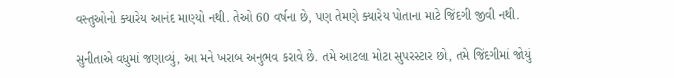વસ્તુઓનો ક્યારેય આનંદ માણ્યો નથી. તેઓ 60 વર્ષના છે, પણ તેમણે ક્યારેય પોતાના માટે જિંદગી જીવી નથી.

સુનીતાએ વધુમાં જણાવ્યું, આ મને ખરાબ અનુભવ કરાવે છે. તમે આટલા મોટા સુપરસ્ટાર છો, તમે જિંદગીમાં જોયું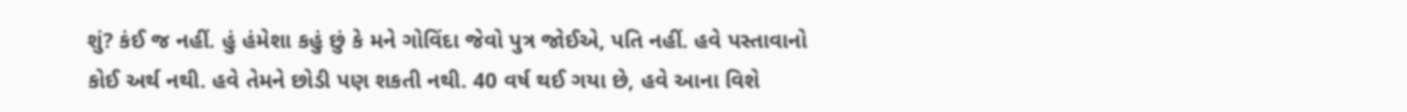શું? કંઈ જ નહીં. હું હંમેશા કહું છું કે મને ગોવિંદા જેવો પુત્ર જોઈએ, પતિ નહીં. હવે પસ્તાવાનો કોઈ અર્થ નથી. હવે તેમને છોડી પણ શકતી નથી. 40 વર્ષ થઈ ગયા છે, હવે આના વિશે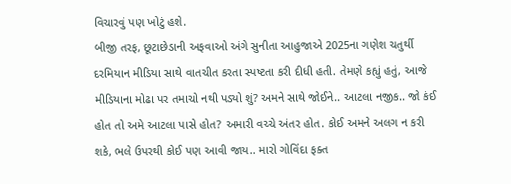વિચારવું પણ ખોટું હશે.
બીજી તરફ, છૂટાછેડાની અફવાઓ અંગે સુનીતા આહુજાએ 2025ના ગણેશ ચતુર્થી દરમિયાન મીડિયા સાથે વાતચીત કરતા સ્પષ્ટતા કરી દીધી હતી. તેમણે કહ્યું હતું, આજે મીડિયાના મોઢા પર તમાચો નથી પડ્યો શું? અમને સાથે જોઈને.. આટલા નજીક.. જો કંઈ હોત તો અમે આટલા પાસે હોત? અમારી વચ્ચે અંતર હોત. કોઈ અમને અલગ ન કરી શકે, ભલે ઉપરથી કોઈ પણ આવી જાય.. મારો ગોવિંદા ફક્ત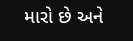મારો છે અને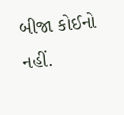બીજા કોઈનો નહીં.